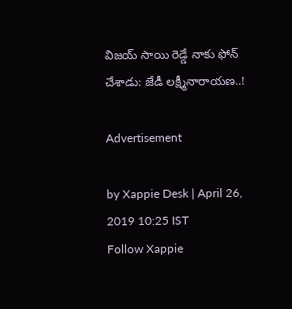విజయ్ సాయి రెడ్డే నాకు ఫోన్ చేశాడు: జేడీ లక్ష్మీనారాయణ..!

Advertisement

by Xappie Desk | April 26, 2019 10:25 IST
Follow Xappie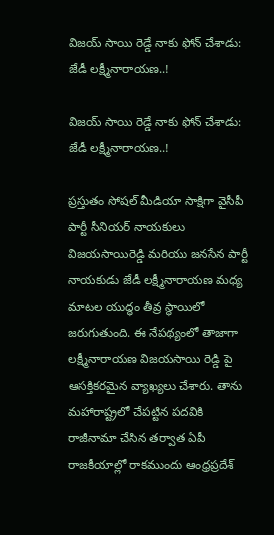విజయ్ సాయి రెడ్డే నాకు ఫోన్ చేశాడు: జేడీ లక్ష్మీనారాయణ..!

విజయ్ సాయి రెడ్డే నాకు ఫోన్ చేశాడు: జేడీ లక్ష్మీనారాయణ..!

ప్రస్తుతం సోషల్ మీడియా సాక్షిగా వైసీపీ పార్టీ సీనియర్ నాయకులు విజయసాయిరెడ్డి మరియు జనసేన పార్టీ నాయకుడు జేడీ లక్ష్మీనారాయణ మధ్య మాటల యుద్ధం తీవ్ర స్థాయిలో జరుగుతుంది. ఈ నేపథ్యంలో తాజాగా లక్ష్మీనారాయణ విజయసాయి రెడ్డి పై ఆసక్తికరమైన వ్యాఖ్యలు చేశారు. తాను మహారాష్ట్రలో చేపట్టిన పదవికి రాజీనామా చేసిన తర్వాత ఏపీ రాజకీయాల్లో రాకముందు ఆంధ్రప్రదేశ్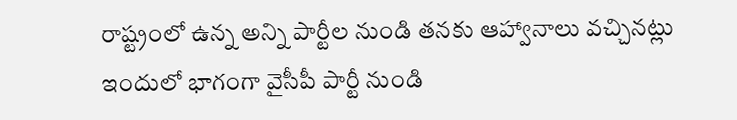రాష్ట్రంలో ఉన్న అన్ని పార్టీల నుండి తనకు ఆహ్వానాలు వచ్చినట్లు ఇందులో భాగంగా వైసీపీ పార్టీ నుండి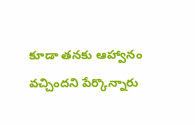కూడా తనకు ఆహ్వానం వచ్చిందని పేర్కొన్నారు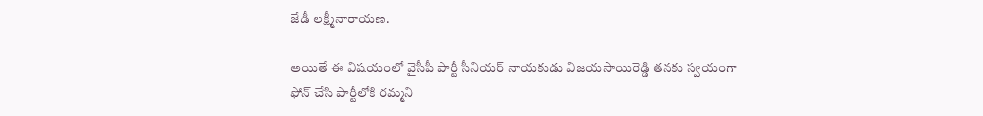జేడీ లక్ష్మీనారాయణ.

అయితే ఈ విషయంలో వైసీపీ పార్టీ సీనియర్ నాయకుడు విజయసాయిరెడ్డి తనకు స్వయంగా ఫోన్ చేసి పార్టీలోకి రమ్మని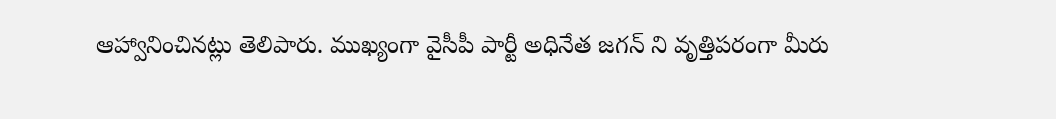ఆహ్వానించినట్లు తెలిపారు. ముఖ్యంగా వైసీపీ పార్టీ అధినేత జగన్ ని వృత్తిపరంగా మీరు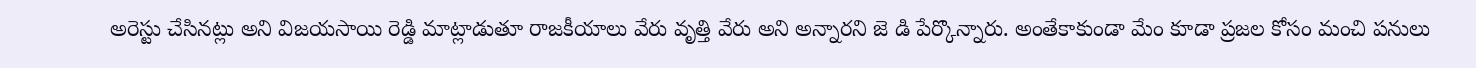అరెస్టు చేసినట్లు అని విజయసాయి రెడ్డి మాట్లాడుతూ రాజకీయాలు వేరు వృత్తి వేరు అని అన్నారని జె డి పేర్కొన్నారు. అంతేకాకుండా మేం కూడా ప్రజల కోసం మంచి పనులు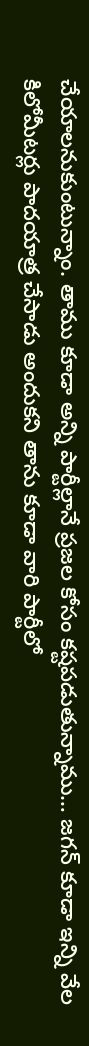చేయాలనుకుంటున్నాం. తాము కూడా అన్ని పార్టీల్లానే ప్రజల కోసం కష్టపడుతున్నాము… జగన్ కూడా ఇన్ని వేల కిలోమీటర్లు పాదయాత్ర చేసాడు అందుకని తాను కూడా వారి పార్టీలో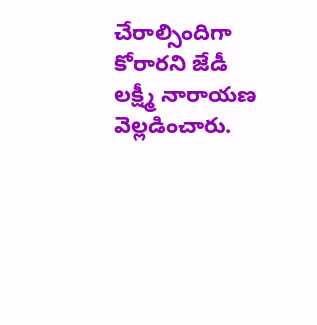చేరాల్సిందిగా కోరారని జేడీ లక్ష్మీ నారాయణ వెల్ల‌డించారు.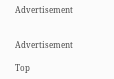Advertisement


Advertisement

Top